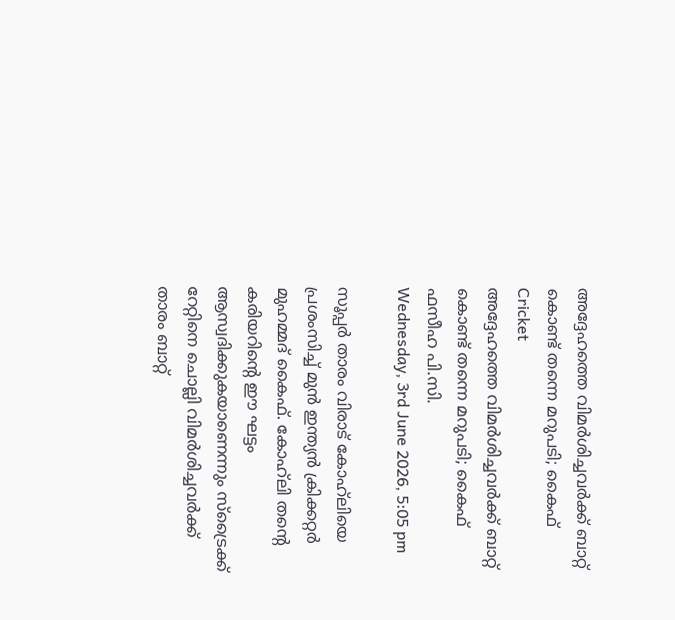അദ്ദേഹത്തെ വിമർശിച്ചവർക്ക് ബാറ്റ് കൊണ്ട് തന്നെ മറുപടി; കൈഫ്
Cricket
അദ്ദേഹത്തെ വിമർശിച്ചവർക്ക് ബാറ്റ് കൊണ്ട് തന്നെ മറുപടി; കൈഫ്
ഫസീഹ പി.സി.
Wednesday, 3rd June 2026, 5:05 pm

സൂപ്പര്‍ താരം വിരാട് കോഹ്‌ലിയെ പ്രശംസിച്ച് മുന്‍ ഇന്ത്യന്‍ ക്രിക്കറ്റര്‍ മുഹമ്മദ് കൈഫ്. കോഹ്‌ലി തന്റെ കരിയറിന്റെ ഈ ഘട്ടം ആസ്വദിക്കുകയാണെന്നും സ്‌ട്രൈക്ക് റേറ്റിനെ ചൊല്ലി വിമര്‍ശിച്ചവര്‍ക്ക് താരം ബാറ്റ്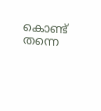കൊണ്ട് തന്നെ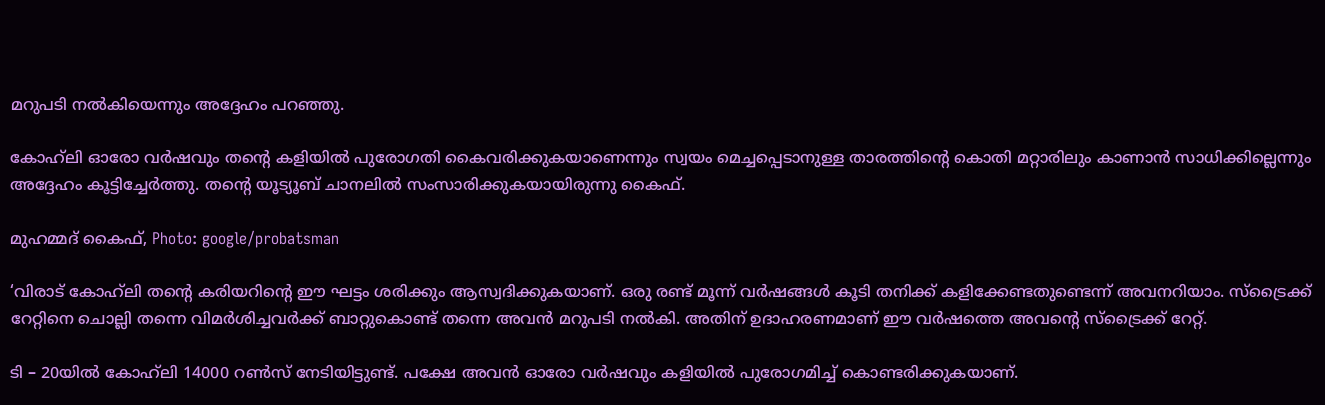മറുപടി നല്‍കിയെന്നും അദ്ദേഹം പറഞ്ഞു.

കോഹ്‌ലി ഓരോ വര്‍ഷവും തന്റെ കളിയില്‍ പുരോഗതി കൈവരിക്കുകയാണെന്നും സ്വയം മെച്ചപ്പെടാനുള്ള താരത്തിന്റെ കൊതി മറ്റാരിലും കാണാന്‍ സാധിക്കില്ലെന്നും അദ്ദേഹം കൂട്ടിച്ചേര്‍ത്തു. തന്റെ യൂട്യൂബ് ചാനലില്‍ സംസാരിക്കുകയായിരുന്നു കൈഫ്.

മുഹമ്മദ് കൈഫ്, Photo: google/probatsman

‘വിരാട് കോഹ്‌ലി തന്റെ കരിയറിന്റെ ഈ ഘട്ടം ശരിക്കും ആസ്വദിക്കുകയാണ്. ഒരു രണ്ട് മൂന്ന് വര്‍ഷങ്ങള്‍ കൂടി തനിക്ക് കളിക്കേണ്ടതുണ്ടെന്ന് അവനറിയാം. സ്‌ട്രൈക്ക് റേറ്റിനെ ചൊല്ലി തന്നെ വിമര്‍ശിച്ചവര്‍ക്ക് ബാറ്റുകൊണ്ട് തന്നെ അവന്‍ മറുപടി നല്‍കി. അതിന് ഉദാഹരണമാണ് ഈ വര്‍ഷത്തെ അവന്റെ സ്‌ട്രൈക്ക് റേറ്റ്.

ടി – 20യില്‍ കോഹ്‌ലി 14000 റണ്‍സ് നേടിയിട്ടുണ്ട്. പക്ഷേ അവന്‍ ഓരോ വര്‍ഷവും കളിയില്‍ പുരോഗമിച്ച് കൊണ്ടരിക്കുകയാണ്.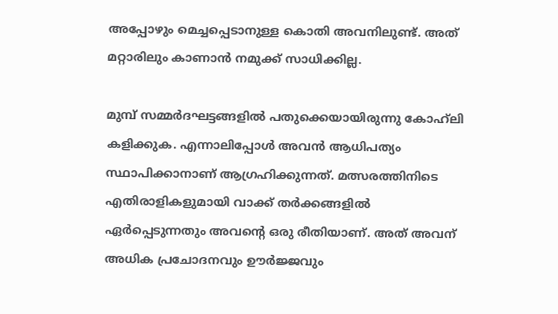അപ്പോഴും മെച്ചപ്പെടാനുള്ള കൊതി അവനിലുണ്ട്. അത് മറ്റാരിലും കാണാന്‍ നമുക്ക് സാധിക്കില്ല.

മുമ്പ് സമ്മര്‍ദഘട്ടങ്ങളില്‍ പതുക്കെയായിരുന്നു കോഹ്‌ലി കളിക്കുക. എന്നാലിപ്പോള്‍ അവന്‍ ആധിപത്യം സ്ഥാപിക്കാനാണ് ആഗ്രഹിക്കുന്നത്. മത്സരത്തിനിടെ എതിരാളികളുമായി വാക്ക് തര്‍ക്കങ്ങളില്‍ ഏര്‍പ്പെടുന്നതും അവന്റെ ഒരു രീതിയാണ്. അത് അവന് അധിക പ്രചോദനവും ഊര്‍ജ്ജവും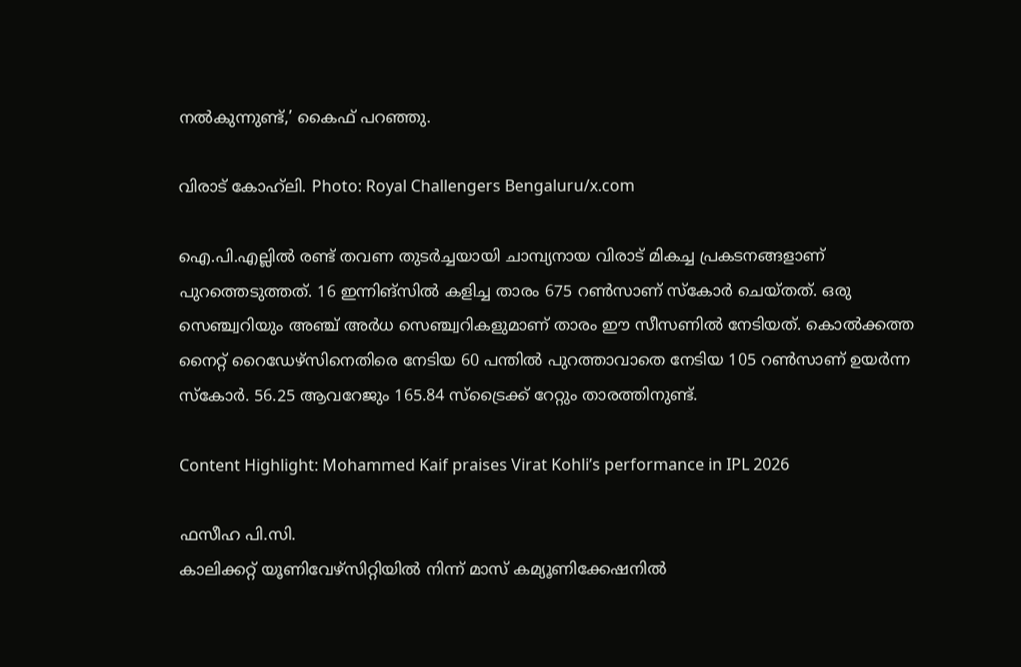നല്‍കുന്നുണ്ട്,’ കൈഫ് പറഞ്ഞു.

വിരാട് കോഹ്‌ലി. Photo: Royal Challengers Bengaluru/x.com

ഐ.പി.എല്ലിൽ രണ്ട് തവണ തുടർച്ചയായി ചാമ്പ്യനായ വിരാട് മികച്ച പ്രകടനങ്ങളാണ് പുറത്തെടുത്തത്. 16 ഇന്നിങ്‌സില്‍ കളിച്ച താരം 675 റണ്‍സാണ് സ്‌കോര്‍ ചെയ്തത്. ഒരു സെഞ്ച്വറിയും അഞ്ച് അര്‍ധ സെഞ്ച്വറികളുമാണ് താരം ഈ സീസണില്‍ നേടിയത്. കൊല്‍ക്കത്ത നൈറ്റ് റൈഡേഴ്‌സിനെതിരെ നേടിയ 60 പന്തില്‍ പുറത്താവാതെ നേടിയ 105 റണ്‍സാണ് ഉയര്‍ന്ന സ്‌കോര്‍. 56.25 ആവറേജും 165.84 സ്‌ട്രൈക്ക് റേറ്റും താരത്തിനുണ്ട്.

Content Highlight: Mohammed Kaif praises Virat Kohli’s performance in IPL 2026

ഫസീഹ പി.സി.
കാലിക്കറ്റ് യൂണിവേഴ്‌സിറ്റിയില്‍ നിന്ന് മാസ് കമ്യൂണിക്കേഷനില്‍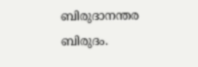ബിരുദാനന്തര ബിരുദം.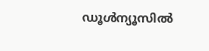ഡൂള്‍ന്യൂസില്‍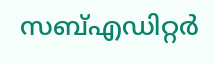സബ്എഡിറ്റര്‍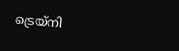ട്രെയ്‌നി